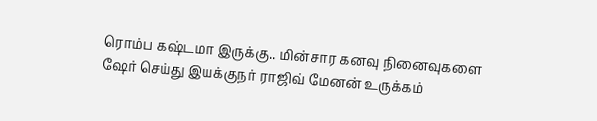ரொம்ப கஷ்டமா இருக்கு.. மின்சார கனவு நினைவுகளை ஷேர் செய்து இயக்குநர் ராஜிவ் மேனன் உருக்கம்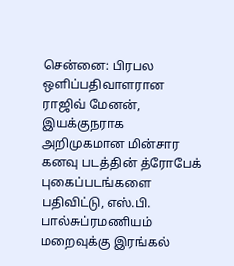சென்னை: பிரபல ஒளிப்பதிவாளரான ராஜிவ் மேனன், இயக்குநராக அறிமுகமான மின்சார கனவு படத்தின் த்ரோபேக் புகைப்படங்களை பதிவிட்டு, எஸ்.பி. பால்சுப்ரமணியம் மறைவுக்கு இரங்கல்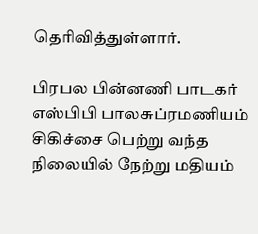தெரிவித்துள்ளார்.

பிரபல பின்னணி பாடகர் எஸ்பிபி பாலசுப்ரமணியம் சிகிச்சை பெற்று வந்த நிலையில் நேற்று மதியம்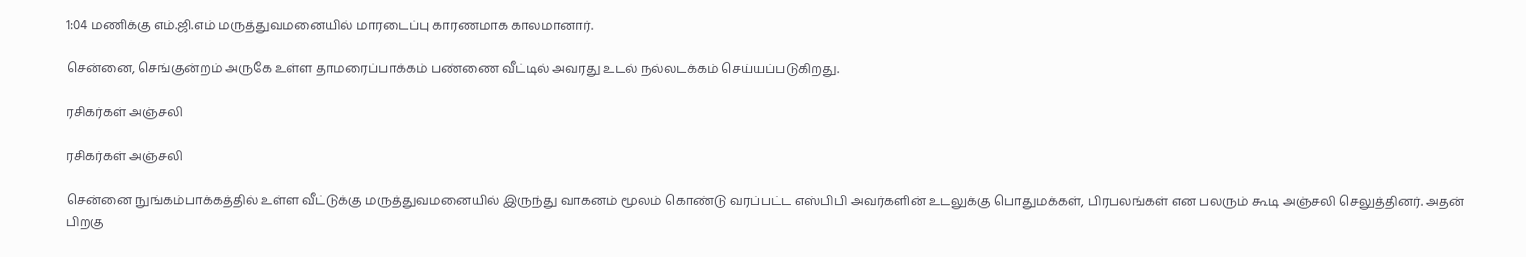1:04 மணிக்கு எம்.ஜி.எம் மருத்துவமனையில் மாரடைப்பு காரணமாக காலமானார்.

சென்னை, செங்குன்றம் அருகே உள்ள தாமரைப்பாக்கம் பண்ணை வீட்டில் அவரது உடல் நல்லடக்கம் செய்யப்படுகிறது.

ரசிகர்கள் அஞ்சலி

ரசிகர்கள் அஞ்சலி

சென்னை நுங்கம்பாக்கத்தில் உள்ள வீட்டுக்கு மருத்துவமனையில் இருந்து வாகனம் மூலம் கொண்டு வரப்பட்ட எஸ்பிபி அவர்களின் உடலுக்கு பொதுமக்கள், பிரபலங்கள் என பலரும் கூடி அஞ்சலி செலுத்தினர். அதன் பிறகு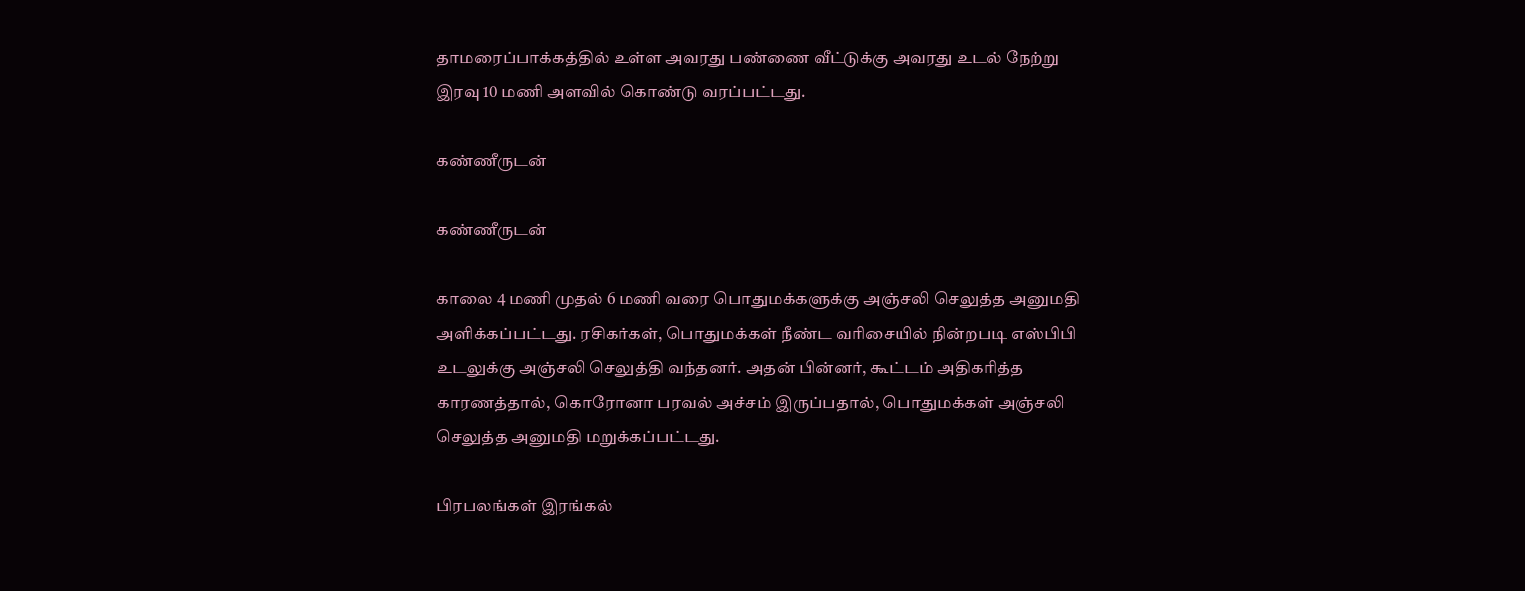தாமரைப்பாக்கத்தில் உள்ள அவரது பண்ணை வீட்டுக்கு அவரது உடல் நேற்று இரவு 10 மணி அளவில் கொண்டு வரப்பட்டது.

கண்ணீருடன்

கண்ணீருடன்

காலை 4 மணி முதல் 6 மணி வரை பொதுமக்களுக்கு அஞ்சலி செலுத்த அனுமதி அளிக்கப்பட்டது. ரசிகர்கள், பொதுமக்கள் நீண்ட வரிசையில் நின்றபடி எஸ்பிபி உடலுக்கு அஞ்சலி செலுத்தி வந்தனர். அதன் பின்னர், கூட்டம் அதிகரித்த காரணத்தால், கொரோனா பரவல் அச்சம் இருப்பதால், பொதுமக்கள் அஞ்சலி செலுத்த அனுமதி மறுக்கப்பட்டது.

பிரபலங்கள் இரங்கல்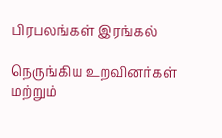பிரபலங்கள் இரங்கல்

நெருங்கிய உறவினர்கள் மற்றும்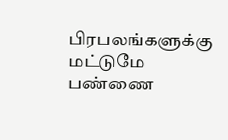பிரபலங்களுக்கு மட்டுமே பண்ணை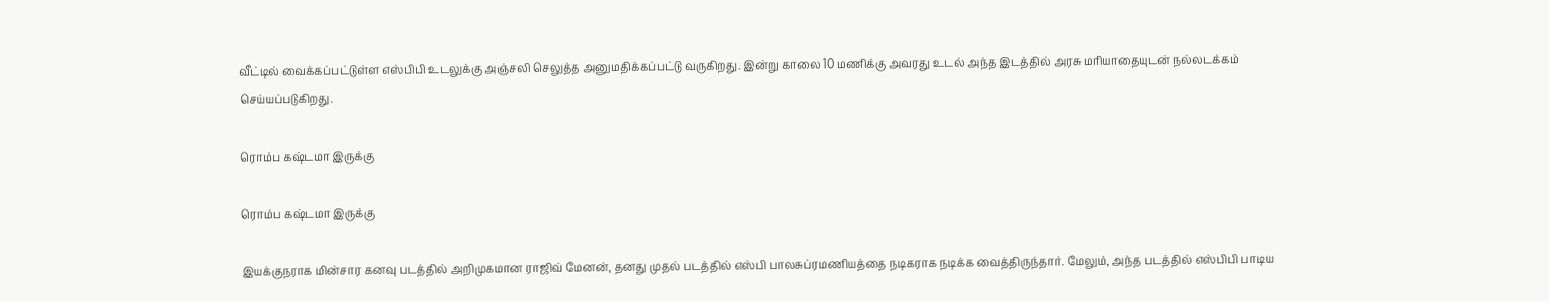வீட்டில் வைக்கப்பட்டுள்ள எஸ்பிபி உடலுக்கு அஞ்சலி செலுத்த அனுமதிக்கப்பட்டு வருகிறது. இன்று காலை 10 மணிக்கு அவரது உடல் அந்த இடத்தில் அரசு மரியாதையுடன் நல்லடக்கம் செய்யப்படுகிறது.

ரொம்ப கஷ்டமா இருக்கு

ரொம்ப கஷ்டமா இருக்கு

இயக்குநராக மின்சார கனவு படத்தில் அறிமுகமான ராஜிவ் மேனன், தனது முதல் படத்தில் எஸ்பி பாலசுப்ரமணியத்தை நடிகராக நடிக்க வைத்திருந்தார். மேலும், அந்த படத்தில் எஸ்பிபி பாடிய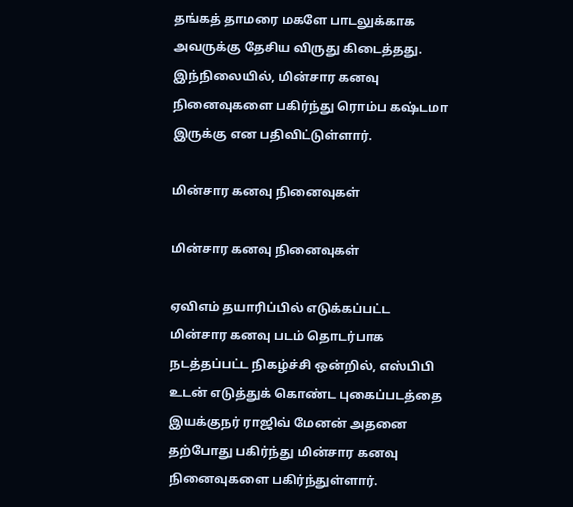தங்கத் தாமரை மகளே பாடலுக்காக அவருக்கு தேசிய விருது கிடைத்தது. இந்நிலையில், மின்சார கனவு நினைவுகளை பகிர்ந்து ரொம்ப கஷ்டமா இருக்கு என பதிவிட்டுள்ளார்.

மின்சார கனவு நினைவுகள்

மின்சார கனவு நினைவுகள்

ஏவிஎம் தயாரிப்பில் எடுக்கப்பட்ட மின்சார கனவு படம் தொடர்பாக நடத்தப்பட்ட நிகழ்ச்சி ஒன்றில், எஸ்பிபி உடன் எடுத்துக் கொண்ட புகைப்படத்தை இயக்குநர் ராஜிவ் மேனன் அதனை தற்போது பகிர்ந்து மின்சார கனவு நினைவுகளை பகிர்ந்துள்ளார்.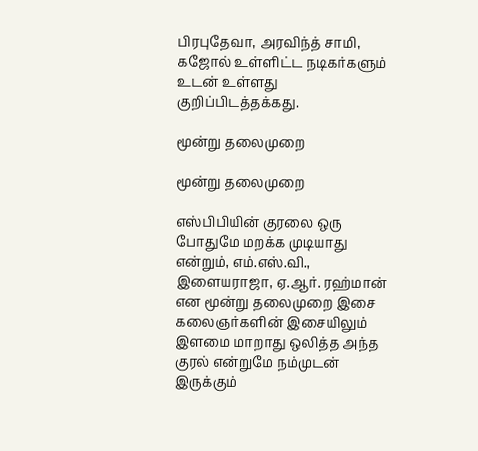பிரபுதேவா, அரவிந்த் சாமி, கஜோல் உள்ளிட்ட நடிகர்களும் உடன் உள்ளது குறிப்பிடத்தக்கது.

மூன்று தலைமுறை

மூன்று தலைமுறை

எஸ்பிபியின் குரலை ஒரு போதுமே மறக்க முடியாது என்றும், எம்.எஸ்.வி., இளையராஜா, ஏ.ஆர். ரஹ்மான் என மூன்று தலைமுறை இசை கலைஞர்களின் இசையிலும் இளமை மாறாது ஒலித்த அந்த குரல் என்றுமே நம்முடன் இருக்கும்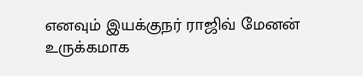எனவும் இயக்குநர் ராஜிவ் மேனன் உருக்கமாக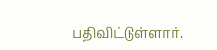பதிவிட்டுள்ளார்.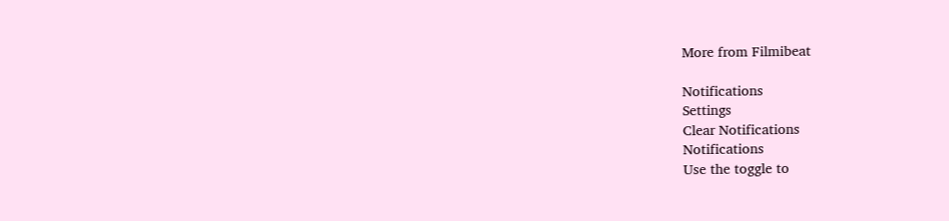More from Filmibeat

Notifications
Settings
Clear Notifications
Notifications
Use the toggle to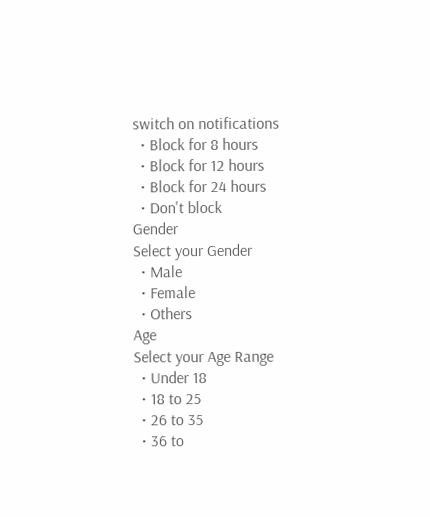switch on notifications
  • Block for 8 hours
  • Block for 12 hours
  • Block for 24 hours
  • Don't block
Gender
Select your Gender
  • Male
  • Female
  • Others
Age
Select your Age Range
  • Under 18
  • 18 to 25
  • 26 to 35
  • 36 to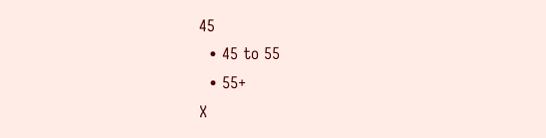45
  • 45 to 55
  • 55+
X